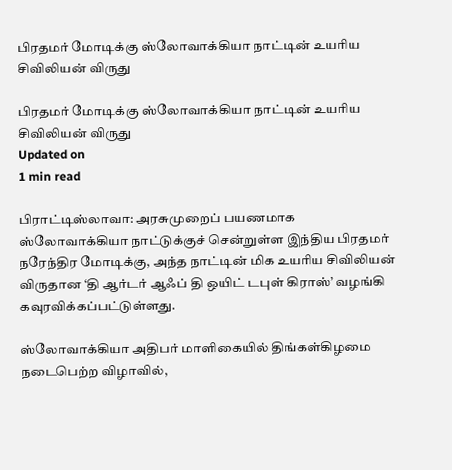பிரதமர் மோடிக்கு ஸ்லோவாக்கியா நாட்டின் உயரிய சிவிலியன் விருது

பிரதமர் மோடிக்கு ஸ்லோவாக்கியா நாட்டின் உயரிய சிவிலியன் விருது
Updated on
1 min read

பிராட்டிஸ்லாவா: அரசுமுறைப் பயணமாக ஸ்லோவாக்கியா நாட்டுக்குச் சென்றுள்ள இந்திய பிரதமர் நரேந்திர மோடிக்கு, அந்த நாட்டின் மிக உயரிய சிவிலியன் விருதான ‘தி ஆர்டர் ஆஃப் தி ஒயிட் டபுள் கிராஸ்’ வழங்கி கவுரவிக்கப்பட்டுள்ளது.

ஸ்லோவாக்கியா அதிபர் மாளிகையில் திங்கள்கிழமை நடைபெற்ற விழாவில்,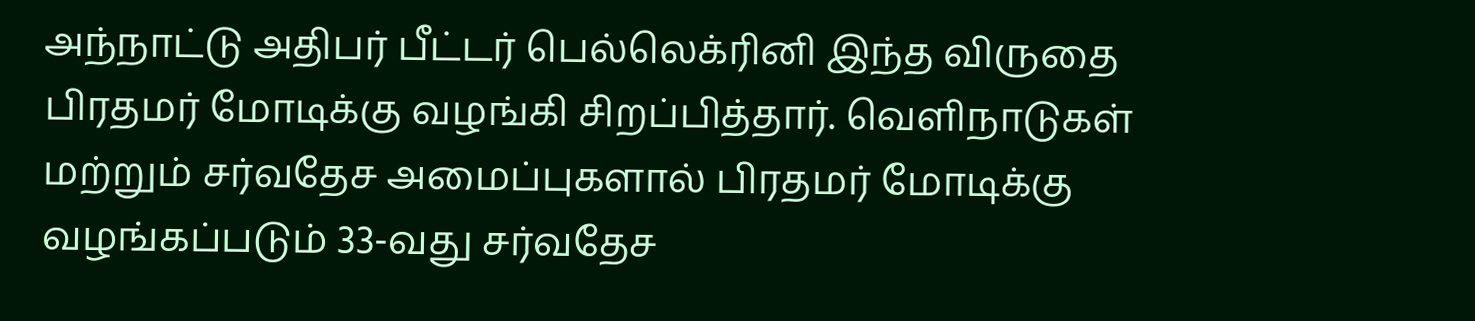அந்நாட்டு அதிபர் பீட்டர் பெல்லெக்ரினி இந்த விருதை பிரதமர் மோடிக்கு வழங்கி சிறப்பித்தார். வெளிநாடுகள் மற்றும் சர்வதேச அமைப்புகளால் பிரதமர் மோடிக்கு வழங்கப்படும் 33-வது சர்வதேச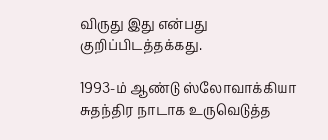விருது இது என்பது குறிப்பிடத்தக்கது.

1993-ம் ஆண்டு ஸ்லோவாக்கியா சுதந்திர நாடாக உருவெடுத்த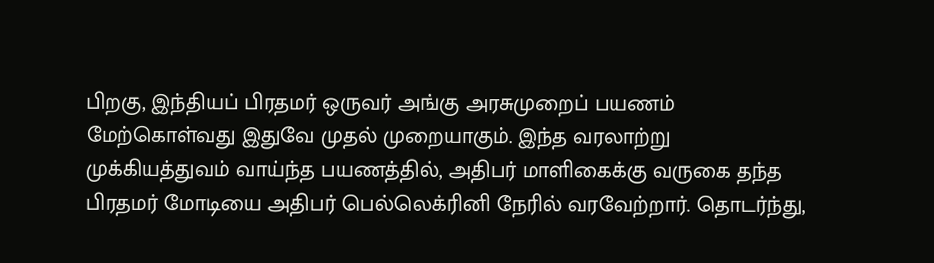பிறகு, இந்தியப் பிரதமர் ஒருவர் அங்கு அரசுமுறைப் பயணம் மேற்கொள்வது இதுவே முதல் முறையாகும். இந்த வரலாற்று முக்கியத்துவம் வாய்ந்த பயணத்தில், அதிபர் மாளிகைக்கு வருகை தந்த பிரதமர் மோடியை அதிபர் பெல்லெக்ரினி நேரில் வரவேற்றார். தொடர்ந்து,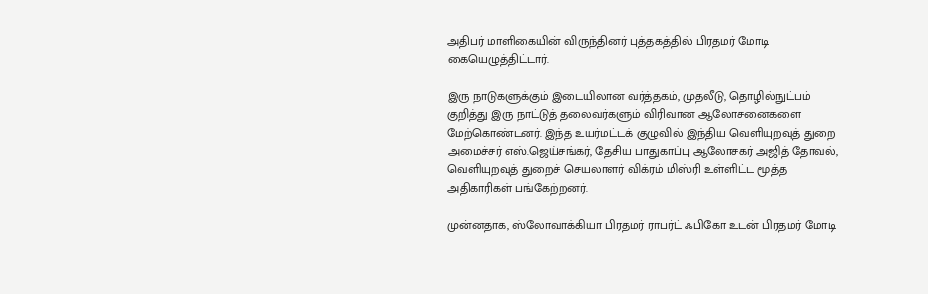அதிபர் மாளிகையின் விருந்தினர் புத்தகத்தில் பிரதமர் மோடி கையெழுத்திட்டார்.

இரு நாடுகளுக்கும் இடையிலான வர்த்தகம், முதலீடு, தொழில்நுட்பம் குறித்து இரு நாட்டுத் தலைவர்களும் விரிவான ஆலோசனைகளை மேற்கொண்டனர். இந்த உயர்மட்டக் குழுவில் இந்திய வெளியுறவுத் துறை அமைச்சர் எஸ்.ஜெய்சங்கர், தேசிய பாதுகாப்பு ஆலோசகர் அஜித் தோவல், வெளியுறவுத் துறைச் செயலாளர் விக்ரம் மிஸ்ரி உள்ளிட்ட மூத்த அதிகாரிகள் பங்கேற்றனர்.

முன்னதாக, ஸ்லோவாக்கியா பிரதமர் ராபர்ட் ஃபிகோ உடன் பிரதமர் மோடி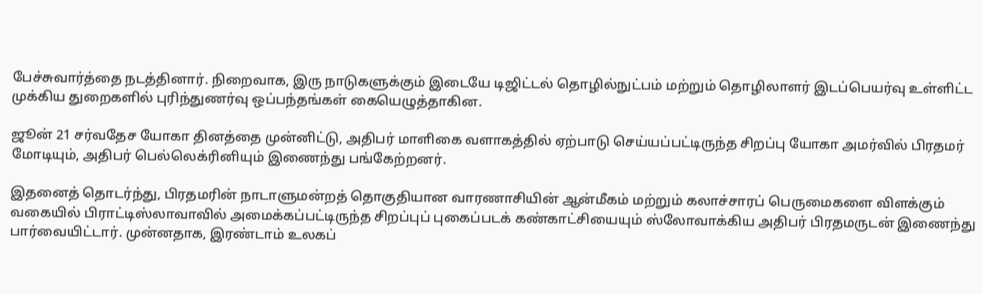பேச்சுவார்த்தை நடத்தினார். நிறைவாக, இரு நாடுகளுக்கும் இடையே டிஜிட்டல் தொழில்நுட்பம் மற்றும் தொழிலாளர் இடப்பெயர்வு உள்ளிட்ட முக்கிய துறைகளில் புரிந்துணர்வு ஒப்பந்தங்கள் கையெழுத்தாகின.

ஜூன் 21 சர்வதேச யோகா தினத்தை முன்னிட்டு, அதிபர் மாளிகை வளாகத்தில் ஏற்பாடு செய்யப்பட்டிருந்த சிறப்பு யோகா அமர்வில் பிரதமர் மோடியும், அதிபர் பெல்லெக்ரினியும் இணைந்து பங்கேற்றனர்.

இதனைத் தொடர்ந்து, பிரதமரின் நாடாளுமன்றத் தொகுதியான வாரணாசியின் ஆன்மீகம் மற்றும் கலாச்சாரப் பெருமைகளை விளக்கும் வகையில் பிராட்டிஸ்லாவாவில் அமைக்கப்பட்டிருந்த சிறப்புப் புகைப்படக் கண்காட்சியையும் ஸ்லோவாக்கிய அதிபர் பிரதமருடன் இணைந்து பார்வையிட்டார். முன்னதாக, இரண்டாம் உலகப்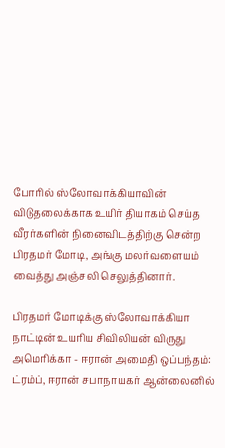போரில் ஸ்லோவாக்கியாவின் விடுதலைக்காக உயிர் தியாகம் செய்த வீரர்களின் நினைவிடத்திற்கு சென்ற பிரதமர் மோடி, அங்கு மலர்வளையம் வைத்து அஞ்சலி செலுத்தினார்.

பிரதமர் மோடிக்கு ஸ்லோவாக்கியா நாட்டின் உயரிய சிவிலியன் விருது
அமெரிக்கா - ஈரான் அமைதி ஒப்பந்தம்: ட்ரம்ப், ஈரான் சபாநாயகர் ஆன்லைனில்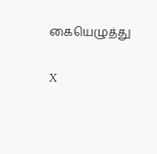கையெழுத்து

X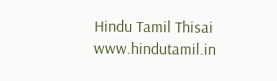Hindu Tamil Thisai
www.hindutamil.in